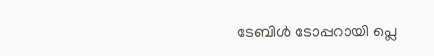ടേബിള്‍ ടോപ്പറായി പ്ലെ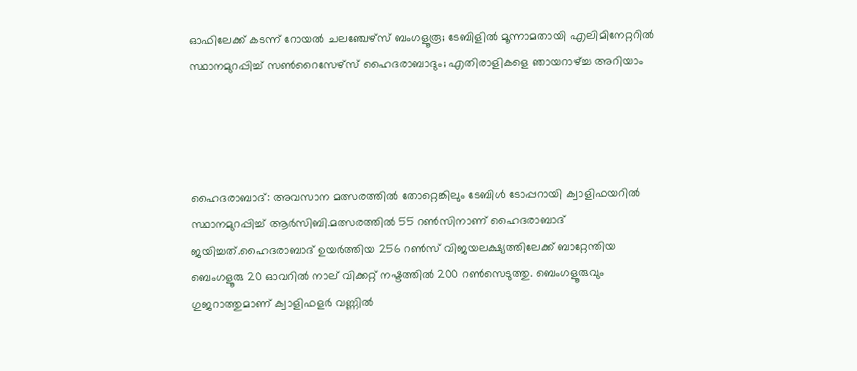ഓഫിലേക്ക് കടന്ന് റോയല്‍ ചലഞ്ചേഴ്സ് ബംഗളൂരൂ; ടേബിളില്‍ മൂന്നാമതായി എലിമിനേറ്ററില്‍ സ്ഥാനമുറപ്പിച്ച് സണ്‍റൈസേഴ്സ് ഹൈദരാബാദും; എതിരാളികളെ ഞായറാഴ്ച്ച അറിയാം




ഹൈദരാബാദ്: അവസാന മത്സരത്തില്‍ തോറ്റെങ്കിലും ടേബിള്‍ ടോപ്പറായി ക്വാളിഫയറില്‍ സ്ഥാനമുറപ്പിച്ച് ആര്‍സിബി.മത്സരത്തില്‍ 55 റണ്‍സിനാണ് ഹൈദരാബാദ് ജയിച്ചത്.ഹൈദരാബാദ് ഉയര്‍ത്തിയ 256 റണ്‍സ് വിജയലക്ഷ്യത്തിലേക്ക് ബാറ്റേന്തിയ ബെംഗളൂരു 20 ഓവറില്‍ നാല് വിക്കറ്റ് നഷ്ടത്തില്‍ 200 റണ്‍സെടുത്തു. ബെംഗളൂരുവും ഗുജറാത്തുമാണ് ക്വാളിഫളര്‍ വണ്ണില്‍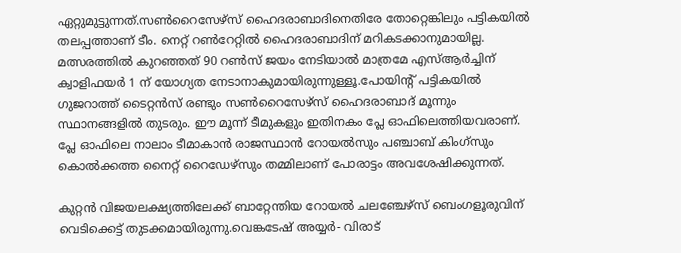ഏറ്റുമുട്ടുന്നത്.സണ്‍റൈസേഴ്‌സ് ഹൈദരാബാദിനെതിരേ തോറ്റെങ്കിലും പട്ടികയില്‍ തലപ്പത്താണ് ടീം. നെറ്റ് റണ്‍റേറ്റില്‍ ഹൈദരാബാദിന് മറികടക്കാനുമായില്ല. മത്സരത്തില്‍ കുറഞ്ഞത് 90 റണ്‍സ് ജയം നേടിയാല്‍ മാത്രമേ എസ്ആര്‍ച്ചിന് ക്വാളിഫയര്‍ 1 ന് യോഗ്യത നേടാനാകുമായിരുന്നുള്ളൂ.പോയിന്റ് പട്ടികയില്‍ ഗുജറാത്ത് ടൈറ്റന്‍സ് രണ്ടും സണ്‍റൈസേഴ്‌സ് ഹൈദരാബാദ് മൂന്നും സ്ഥാനങ്ങളില്‍ തുടരും. ഈ മൂന്ന് ടീമുകളും ഇതിനകം പ്ലേ ഓഫിലെത്തിയവരാണ്. പ്ലേ ഓഫിലെ നാലാം ടീമാകാന്‍ രാജസ്ഥാന്‍ റോയല്‍സും പഞ്ചാബ് കിംഗ്‌സും കൊല്‍ക്കത്ത നൈറ്റ് റൈഡേഴ്‌സും തമ്മിലാണ് പോരാട്ടം അവശേഷിക്കുന്നത്.

കുറ്റന്‍ വിജയലക്ഷ്യത്തിലേക്ക് ബാറ്റേന്തിയ റോയല്‍ ചലഞ്ചേഴ്‌സ് ബെംഗളൂരുവിന് വെടിക്കെട്ട് തുടക്കമായിരുന്നു.വെങ്കടേഷ് അയ്യര്‍- വിരാട്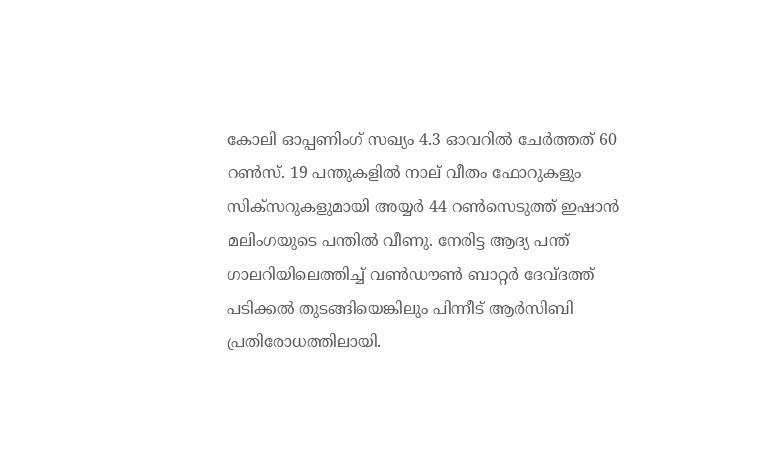കോലി ഓപ്പണിംഗ് സഖ്യം 4.3 ഓവറില്‍ ചേര്‍ത്തത് 60 റണ്‍സ്. 19 പന്തുകളില്‍ നാല് വീതം ഫോറുകളും സിക്‌സറുകളുമായി അയ്യര്‍ 44 റണ്‍സെടുത്ത് ഇഷാന്‍ മലിംഗയുടെ പന്തില്‍ വീണു. നേരിട്ട ആദ്യ പന്ത് ഗാലറിയിലെത്തിച്ച് വണ്‍ഡൗണ്‍ ബാറ്റര്‍ ദേവ്ദത്ത് പടിക്കല്‍ തുടങ്ങിയെങ്കിലും പിന്നീട് ആര്‍സിബി പ്രതിരോധത്തിലായി.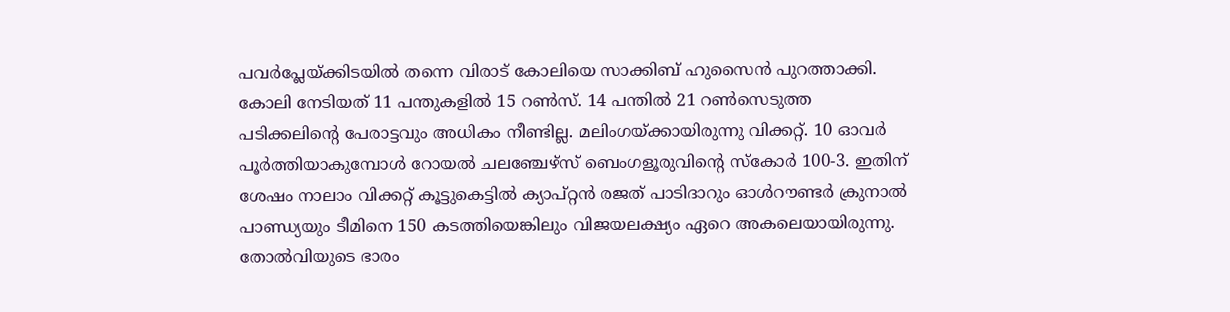പവര്‍പ്ലേയ്ക്കിടയില്‍ തന്നെ വിരാട് കോലിയെ സാക്കിബ് ഹുസൈന്‍ പുറത്താക്കി. കോലി നേടിയത് 11 പന്തുകളില്‍ 15 റണ്‍സ്. 14 പന്തില്‍ 21 റണ്‍സെടുത്ത പടിക്കലിന്റെ പേരാട്ടവും അധികം നീണ്ടില്ല. മലിംഗയ്ക്കായിരുന്നു വിക്കറ്റ്. 10 ഓവര്‍ പൂര്‍ത്തിയാകുമ്പോള്‍ റോയല്‍ ചലഞ്ചേഴ്‌സ് ബെംഗളൂരുവിന്റെ സ്‌കോര്‍ 100-3. ഇതിന് ശേഷം നാലാം വിക്കറ്റ് കൂട്ടുകെട്ടില്‍ ക്യാപ്റ്റന്‍ രജത് പാടിദാറും ഓള്‍റൗണ്ടര്‍ ക്രുനാല്‍ പാണ്ഡ്യയും ടീമിനെ 150 കടത്തിയെങ്കിലും വിജയലക്ഷ്യം ഏറെ അകലെയായിരുന്നു. തോല്‍വിയുടെ ഭാരം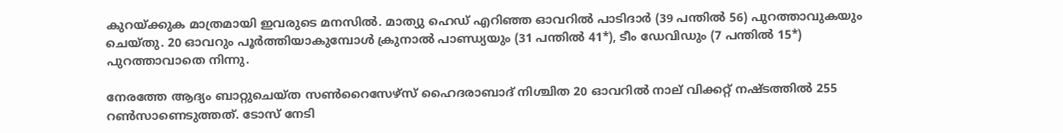കുറയ്ക്കുക മാത്രമായി ഇവരുടെ മനസില്‍. മാത്യു ഹെഡ് എറിഞ്ഞ ഓവറില്‍ പാടിദാര്‍ (39 പന്തില്‍ 56) പുറത്താവുകയും ചെയ്തു. 20 ഓവറും പൂര്‍ത്തിയാകുമ്പോള്‍ ക്രുനാല്‍ പാണ്ഡ്യയും (31 പന്തില്‍ 41*), ടീം ഡേവിഡും (7 പന്തില്‍ 15*) പുറത്താവാതെ നിന്നു.

നേരത്തേ ആദ്യം ബാറ്റുചെയ്ത സണ്‍റൈസേഴ്‌സ് ഹൈദരാബാദ് നിശ്ചിത 20 ഓവറില്‍ നാല് വിക്കറ്റ് നഷ്ടത്തില്‍ 255 റണ്‍സാണെടുത്തത്. ടോസ് നേടി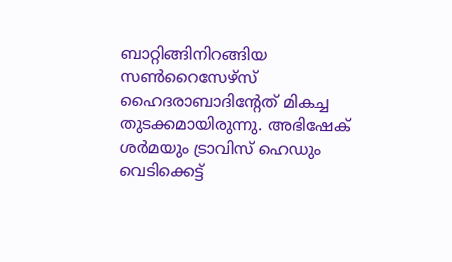ബാറ്റിങ്ങിനിറങ്ങിയ സണ്‍റൈസേഴ്‌സ് ഹൈദരാബാദിന്റേത് മികച്ച തുടക്കമായിരുന്നു. അഭിഷേക് ശര്‍മയും ട്രാവിസ് ഹെഡും വെടിക്കെട്ട്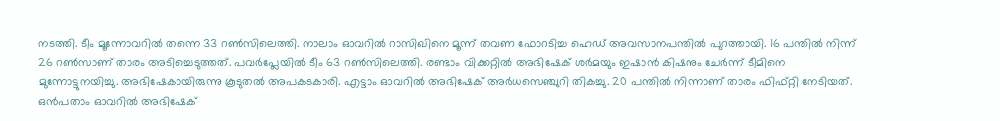നടത്തി. ടീം മൂന്നോവറില്‍ തന്നെ 33 റണ്‍സിലെത്തി. നാലാം ഓവറില്‍ റാസിഖിനെ മൂന്ന് തവണ ഫോറടിച്ച ഹെഡ് അവസാനപന്തില്‍ പുറത്തായി. 16 പന്തില്‍ നിന്ന് 26 റണ്‍സാണ് താരം അടിച്ചെടുത്തത്. പവര്‍പ്ലേയില്‍ ടീം 63 റണ്‍സിലെത്തി. രണ്ടാം വിക്കറ്റില്‍ അഭിഷേക് ശര്‍മയും ഇഷാന്‍ കിഷനും ചേര്‍ന്ന് ടീമിനെ മുന്നോട്ടുനയിച്ചു. അഭിഷേകായിരുന്നു കൂടുതല്‍ അപകടകാരി. എട്ടാം ഓവറില്‍ അഭിഷേക് അര്‍ധസെഞ്ചുറി തികച്ചു. 20 പന്തില്‍ നിന്നാണ് താരം ഫിഫ്റ്റി നേടിയത്. ഒന്‍പതാം ഓവറില്‍ അഭിഷേക്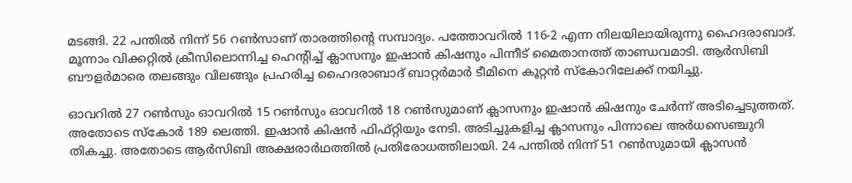മടങ്ങി. 22 പന്തില്‍ നിന്ന് 56 റണ്‍സാണ് താരത്തിന്റെ സമ്പാദ്യം. പത്തോവറില്‍ 116-2 എന്ന നിലയിലായിരുന്നു ഹൈദരാബാദ്. മൂന്നാം വിക്കറ്റില്‍ ക്രീസിലൊന്നിച്ച ഹെന്റിച്ച് ക്ലാസനും ഇഷാന്‍ കിഷനും പിന്നീട് മൈതാനത്ത് താണ്ഡവമാടി. ആര്‍സിബി ബൗളര്‍മാരെ തലങ്ങും വിലങ്ങും പ്രഹരിച്ച ഹൈദരാബാദ് ബാറ്റര്‍മാര്‍ ടീമിനെ കൂറ്റന്‍ സ്‌കോറിലേക്ക് നയിച്ചു.

ഓവറില്‍ 27 റണ്‍സും ഓവറില്‍ 15 റണ്‍സും ഓവറില്‍ 18 റണ്‍സുമാണ് ക്ലാസനും ഇഷാന്‍ കിഷനും ചേര്‍ന്ന് അടിച്ചെടുത്തത്. അതോടെ സ്‌കോര്‍ 189 ലെത്തി. ഇഷാന്‍ കിഷന്‍ ഫിഫ്റ്റിയും നേടി. അടിച്ചുകളിച്ച ക്ലാസനും പിന്നാലെ അര്‍ധസെഞ്ചുറി തികച്ചു. അതോടെ ആര്‍സിബി അക്ഷരാര്‍ഥത്തില്‍ പ്രതിരോധത്തിലായി. 24 പന്തില്‍ നിന്ന് 51 റണ്‍സുമായി ക്ലാസന്‍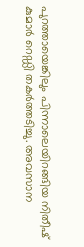പുറത്തായെങ്കിലും പിന്നാലെയിറങ്ങിയ നിതീഷ് കുമാര്‍ റെഡ്ഡി തകര്‍ത്തടിച്ചു. അവസാന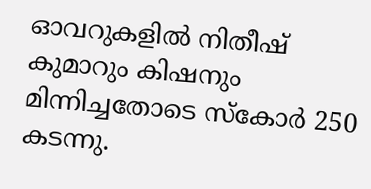ഓവറുകളില്‍ നിതീഷ് കുമാറും കിഷനും മിന്നിച്ചതോടെ സ്‌കോര്‍ 250 കടന്നു.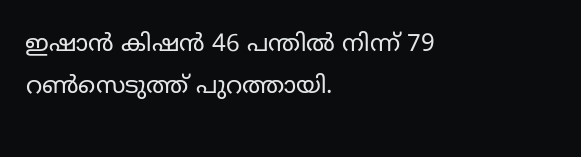ഇഷാന്‍ കിഷന്‍ 46 പന്തില്‍ നിന്ന് 79 റണ്‍സെടുത്ത് പുറത്തായി.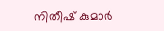നിതീഷ് കുമാര്‍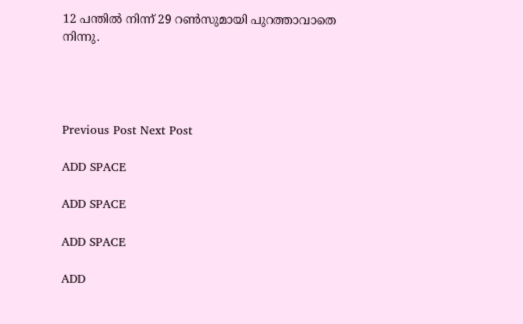12 പന്തില്‍ നിന്ന് 29 റണ്‍സുമായി പുറത്താവാതെ നിന്നു.




Previous Post Next Post

ADD SPACE

ADD SPACE

ADD SPACE

ADD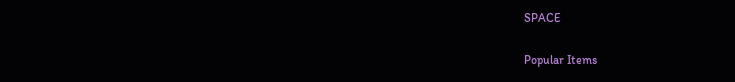SPACE

Popular Items